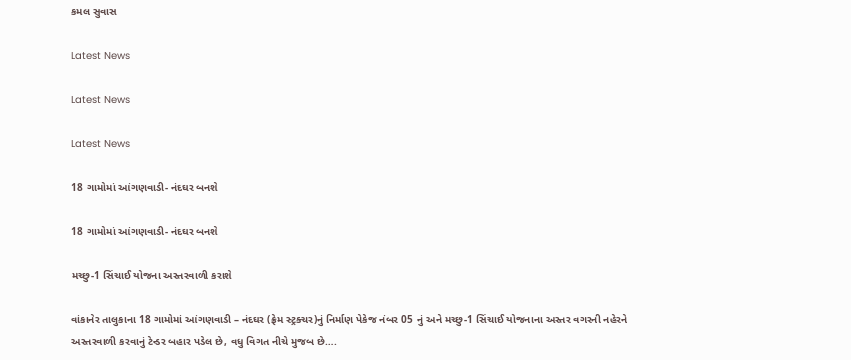કમલ સુવાસ

Latest News

Latest News

Latest News

18 ગામોમાં આંગણવાડી- નંદઘર બનશે

18 ગામોમાં આંગણવાડી- નંદઘર બનશે

મચ્છુ-1 સિંચાઈ યોજના અસ્તરવાળી કરાશે

વાંકાનેર તાલુકાના 18 ગામોમાં આંગણવાડી – નંદઘર (ફ્રેમ સ્ટ્રક્ચર)નું નિર્માણ પેકેજ નંબર 05 નું અને મચ્છુ-1 સિંચાઈ યોજનાના અસ્તર વગરની નહેરને અસ્તરવાળી કરવાનું ટેન્ડર બહાર પડેલ છે, વધુ વિગત નીચે મુજબ છે….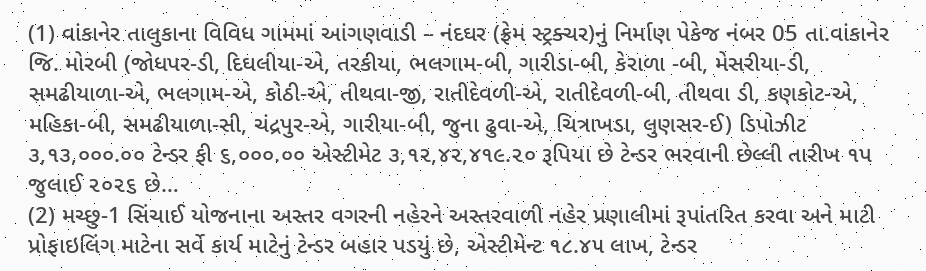(1) વાંકાનેર તાલુકાના વિવિધ ગામમાં આંગણવાડી – નંદઘર (ફ્રેમ સ્ટ્રક્ચર)નું નિર્માણ પેકેજ નંબર 05 તા.વાંકાનેર જિ. મોરબી (જોધપર-ડી, દિઘલીયા-એ, તરકીયા, ભલગામ-બી, ગારીડા-બી, કેરાળા -બી, મેસરીયા-ડી, સમઢીયાળા-એ, ભલગામ-એ, કોઠી-એ, તીથવા-જી, રાતીદેવળી-એ, રાતીદેવળી-બી, તીથવા ડી, કણકોટ-એ, મહિકા-બી, સમઢીયાળા-સી, ચંદ્રપુર-એ, ગારીયા-બી, જુના ઢુવા-એ, ચિત્રાખડા, લુણસર-ઈ) ડિપોઝીટ ૩,૧૩,૦૦૦.૦૦ ટેન્ડર ફી ૬,૦૦૦.૦૦ એસ્ટીમેટ ૩,૧૨,૪૨,૪૧૯.૨૦ રૂપિયા છે ટેન્ડર ભરવાની છેલ્લી તારીખ ૧પ જુલાઈ ૨૦૨૬ છે…
(2) મચ્છુ-1 સિંચાઈ યોજનાના અસ્તર વગરની નહેરને અસ્તરવાળી નહેર પ્રણાલીમાં રૂપાંતરિત કરવા અને માટી પ્રોફાઇલિંગ માટેના સર્વે કાર્ય માટેનું ટેન્ડર બહાર પડયું છે, એસ્ટીમેન્ટ ૧૮.૪૫ લાખ, ટેન્ડર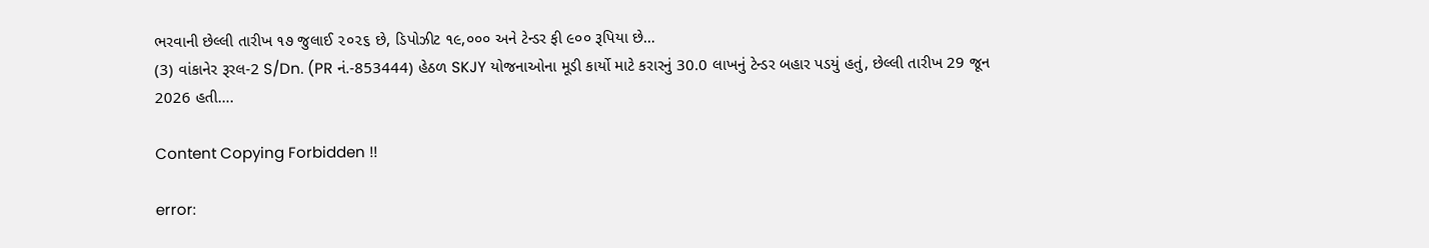ભરવાની છેલ્લી તારીખ ૧૭ જુલાઈ ૨૦૨૬ છે, ડિપોઝીટ ૧૯,૦૦૦ અને ટેન્ડર ફી ૯૦૦ રૂપિયા છે…
(3) વાંકાનેર રૂરલ-2 S/Dn. (PR નં.-853444) હેઠળ SKJY યોજનાઓના મૂડી કાર્યો માટે કરારનું 30.0 લાખનું ટેન્ડર બહાર પડયું હતું, છેલ્લી તારીખ 29 જૂન 2026 હતી….

Content Copying Forbidden !!

error: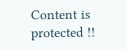Content is protected !!